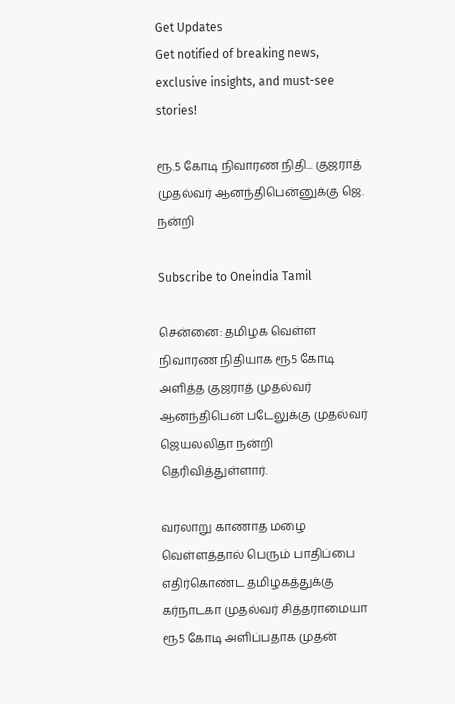Get Updates
Get notified of breaking news, exclusive insights, and must-see stories!

ரூ.5 கோடி நிவாரண நிதி... குஜராத் முதல்வர் ஆனந்திபென்னுக்கு ஜெ. நன்றி

Subscribe to Oneindia Tamil

சென்னை: தமிழக வெள்ள நிவாரண நிதியாக ரூ5 கோடி அளித்த குஜராத் முதல்வர் ஆனந்திபென் படேலுக்கு முதல்வர் ஜெயலலிதா நன்றி தெரிவித்துள்ளார்.

வரலாறு காணாத மழை வெள்ளத்தால் பெரும் பாதிப்பை எதிர்கொண்ட தமிழகத்துக்கு கர்நாடகா முதல்வர் சித்தராமையா ரூ5 கோடி அளிப்பதாக முதன்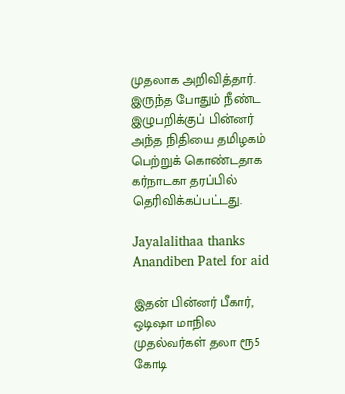முதலாக அறிவித்தார். இருந்த போதும் நீண்ட இழுபறிக்குப் பின்னர் அந்த நிதியை தமிழகம் பெற்றுக் கொண்டதாக கர்நாடகா தரப்பில் தெரிவிக்கப்பட்டது.

Jayalalithaa thanks Anandiben Patel for aid

இதன் பின்னர் பீகார், ஒடிஷா மாநில முதல்வர்கள் தலா ரூ5 கோடி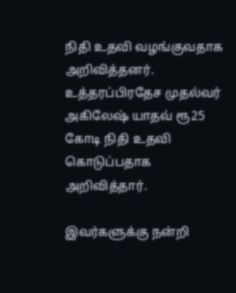நிதி உதவி வழங்குவதாக அறிவித்தனர். உத்தரப்பிரதேச முதல்வர் அகிலேஷ் யாதவ் ரூ25 கோடி நிதி உதவி கொடுப்பதாக அறிவித்தார்.

இவர்களுக்கு நன்றி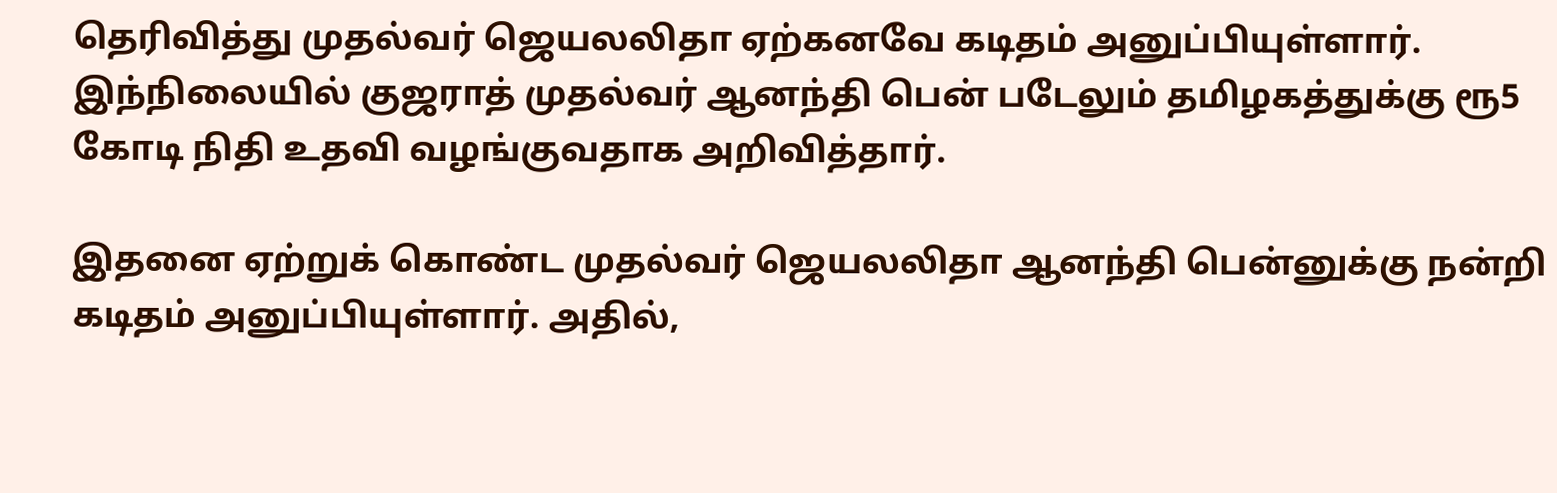தெரிவித்து முதல்வர் ஜெயலலிதா ஏற்கனவே கடிதம் அனுப்பியுள்ளார். இந்நிலையில் குஜராத் முதல்வர் ஆனந்தி பென் படேலும் தமிழகத்துக்கு ரூ5 கோடி நிதி உதவி வழங்குவதாக அறிவித்தார்.

இதனை ஏற்றுக் கொண்ட முதல்வர் ஜெயலலிதா ஆனந்தி பென்னுக்கு நன்றி கடிதம் அனுப்பியுள்ளார். அதில்,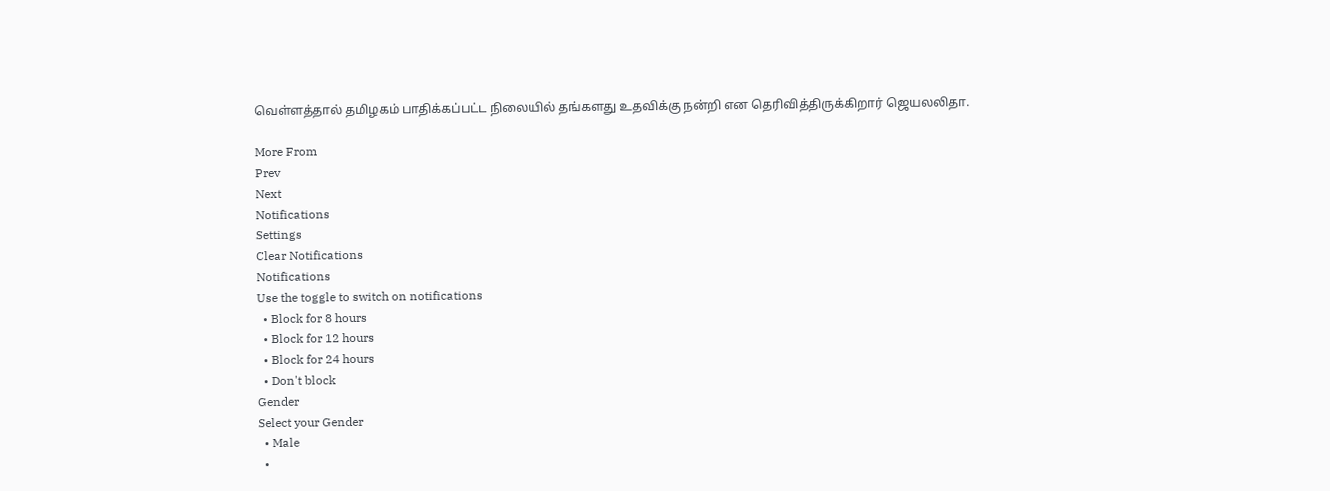வெள்ளத்தால் தமிழகம் பாதிக்கப்பட்ட நிலையில் தங்களது உதவிக்கு நன்றி என தெரிவித்திருக்கிறார் ஜெயலலிதா.

More From
Prev
Next
Notifications
Settings
Clear Notifications
Notifications
Use the toggle to switch on notifications
  • Block for 8 hours
  • Block for 12 hours
  • Block for 24 hours
  • Don't block
Gender
Select your Gender
  • Male
  •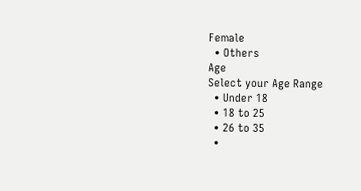Female
  • Others
Age
Select your Age Range
  • Under 18
  • 18 to 25
  • 26 to 35
  •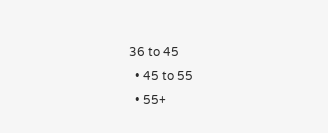36 to 45
  • 45 to 55
  • 55+